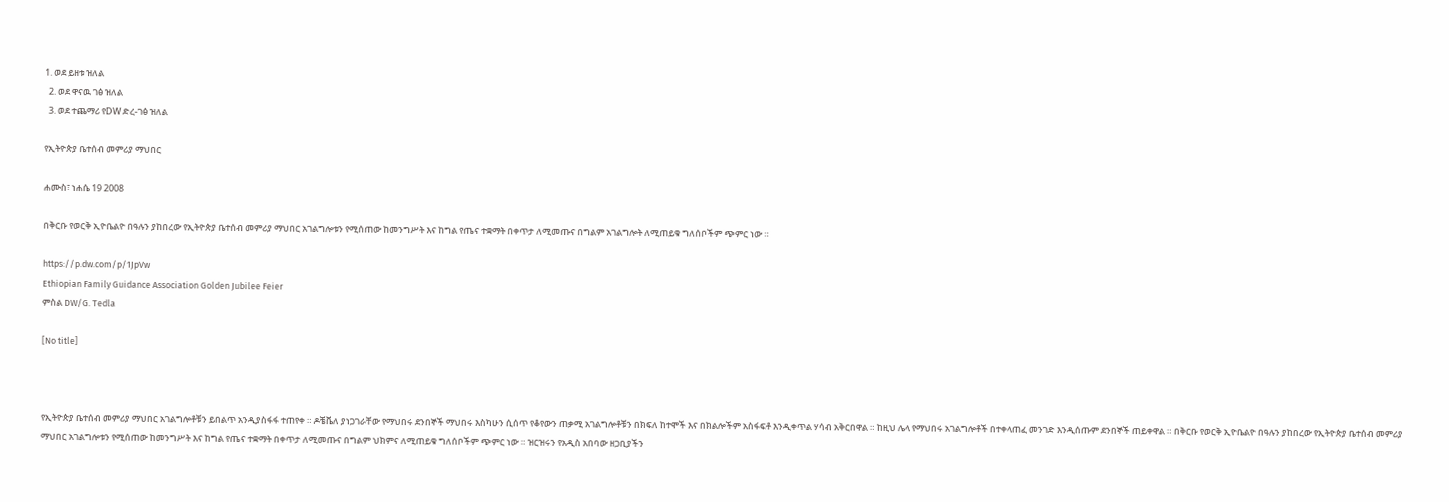1. ወደ ይዘቱ ዝለል
  2. ወደ ዋናዉ ገፅ ዝለል
  3. ወደ ተጨማሪ የDW ድረ-ገፅ ዝለል

የኢትዮጵያ ቤተሰብ መምሪያ ማህበር

ሐሙስ፣ ነሐሴ 19 2008

በቅርቡ የወርቅ ኢዮቤልዮ በዓሉን ያከበረው የኢትዮጵያ ቤተሰብ መምሪያ ማህበር አገልግሎቱን የሚሰጠው ከመንግሥት እና ከግል የጤና ተቋማት በቀጥታ ለሚመጡና በግልም አገልግሎት ለሚጠይቁ ግለሰቦችም ጭምር ነው ።

https://p.dw.com/p/1JpVw
Ethiopian Family Guidance Association Golden Jubilee Feier
ምስል DW/G. Tedla

[No title]



የኢትዮጵያ ቤተሰብ መምሪያ ማህበር አገልግሎቶቹን ይበልጥ አንዲያስፋፋ ተጠየቀ ። ዶቼቬለ ያነጋገራቸው የማህበሩ ደንበኞች ማህበሩ እስካሁን ሲሰጥ የቆየውን ጠቃሚ አገልግሎቶቹን በክፍለ ከተሞች እና በክልሎችም አስፋፍቶ እንዲቀጥል ሃሳብ አቅርበዋል ። ከዚህ ሌላ የማህበሩ አገልግሎቶች በተቀላጠፈ መንገድ እንዲሰጡም ደንበኞች ጠይቀዋል ። በቅርቡ የወርቅ ኢዮቤልዮ በዓሉን ያከበረው የኢትዮጵያ ቤተሰብ መምሪያ ማህበር አገልግሎቱን የሚሰጠው ከመንግሥት እና ከግል የጤና ተቋማት በቀጥታ ለሚመጡና በግልም ህክምና ለሚጠይቁ ግለሰቦችም ጭምር ነው ። ዝርዝሩን የአዲስ አበባው ዘጋቢያችን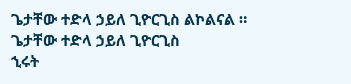ጌታቸው ተድላ ኃይለ ጊዮርጊስ ልኮልናል ።
ጌታቸው ተድላ ኃይለ ጊዮርጊስ
ኂሩት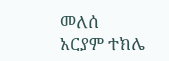መለሰ
አርያም ተክሌ